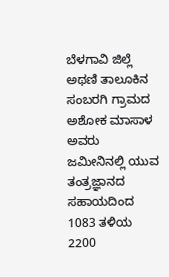ಬೆಳಗಾವಿ ಜಿಲ್ಲೆ ಅಥಣಿ ತಾಲೂಕಿನ ಸಂಬರಗಿ ಗ್ರಾಮದ ಅಶೋಕ ಮಾಸಾಳ ಅವರು ಜಮೀನಿನಲ್ಲಿ ಯುವ ತಂತ್ರಜ್ಞಾನದ ಸಹಾಯದಿಂದ 1083 ತಳಿಯ 2200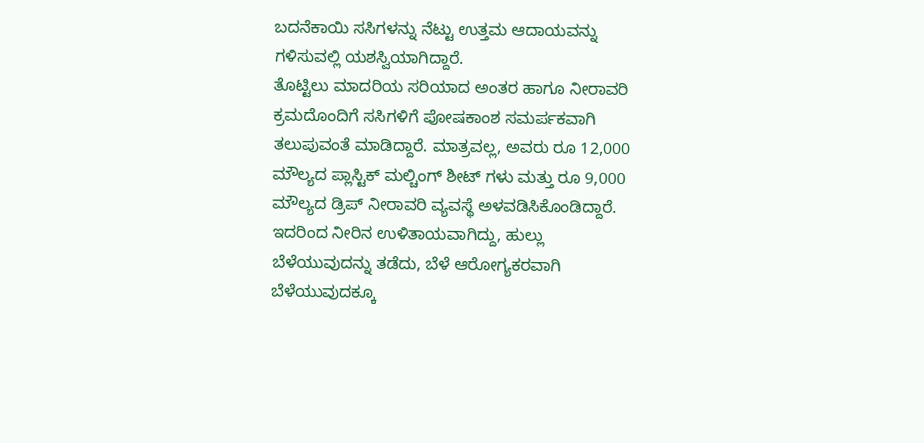ಬದನೆಕಾಯಿ ಸಸಿಗಳನ್ನು ನೆಟ್ಟು ಉತ್ತಮ ಆದಾಯವನ್ನು ಗಳಿಸುವಲ್ಲಿ ಯಶಸ್ವಿಯಾಗಿದ್ದಾರೆ.
ತೊಟ್ಟಿಲು ಮಾದರಿಯ ಸರಿಯಾದ ಅಂತರ ಹಾಗೂ ನೀರಾವರಿ ಕ್ರಮದೊಂದಿಗೆ ಸಸಿಗಳಿಗೆ ಪೋಷಕಾಂಶ ಸಮರ್ಪಕವಾಗಿ ತಲುಪುವಂತೆ ಮಾಡಿದ್ದಾರೆ. ಮಾತ್ರವಲ್ಲ, ಅವರು ರೂ 12,000 ಮೌಲ್ಯದ ಪ್ಲಾಸ್ಟಿಕ್ ಮಲ್ಚಿಂಗ್ ಶೀಟ್ ಗಳು ಮತ್ತು ರೂ 9,000 ಮೌಲ್ಯದ ಡ್ರಿಪ್ ನೀರಾವರಿ ವ್ಯವಸ್ಥೆ ಅಳವಡಿಸಿಕೊಂಡಿದ್ದಾರೆ. ಇದರಿಂದ ನೀರಿನ ಉಳಿತಾಯವಾಗಿದ್ದು, ಹುಲ್ಲು ಬೆಳೆಯುವುದನ್ನು ತಡೆದು, ಬೆಳೆ ಆರೋಗ್ಯಕರವಾಗಿ ಬೆಳೆಯುವುದಕ್ಕೂ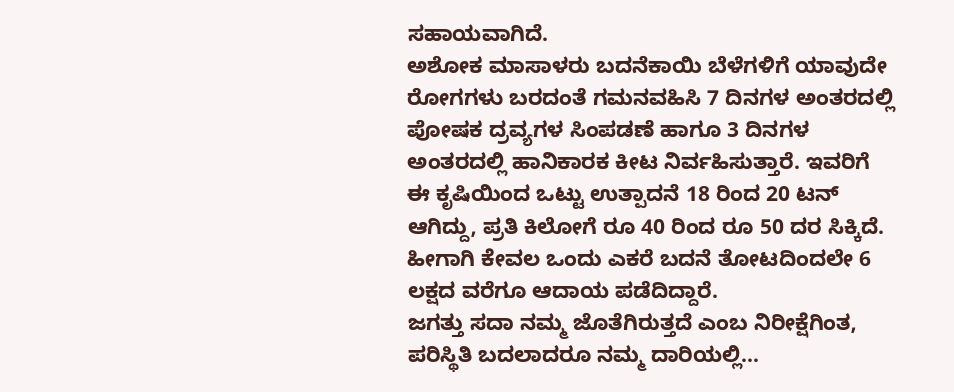ಸಹಾಯವಾಗಿದೆ.
ಅಶೋಕ ಮಾಸಾಳರು ಬದನೆಕಾಯಿ ಬೆಳೆಗಳಿಗೆ ಯಾವುದೇ ರೋಗಗಳು ಬರದಂತೆ ಗಮನವಹಿಸಿ 7 ದಿನಗಳ ಅಂತರದಲ್ಲಿ ಪೋಷಕ ದ್ರವ್ಯಗಳ ಸಿಂಪಡಣೆ ಹಾಗೂ 3 ದಿನಗಳ ಅಂತರದಲ್ಲಿ ಹಾನಿಕಾರಕ ಕೀಟ ನಿರ್ವಹಿಸುತ್ತಾರೆ. ಇವರಿಗೆ ಈ ಕೃಷಿಯಿಂದ ಒಟ್ಟು ಉತ್ಪಾದನೆ 18 ರಿಂದ 20 ಟನ್ ಆಗಿದ್ದು, ಪ್ರತಿ ಕಿಲೋಗೆ ರೂ 40 ರಿಂದ ರೂ 50 ದರ ಸಿಕ್ಕಿದೆ. ಹೀಗಾಗಿ ಕೇವಲ ಒಂದು ಎಕರೆ ಬದನೆ ತೋಟದಿಂದಲೇ 6 ಲಕ್ಷದ ವರೆಗೂ ಆದಾಯ ಪಡೆದಿದ್ದಾರೆ.
ಜಗತ್ತು ಸದಾ ನಮ್ಮ ಜೊತೆಗಿರುತ್ತದೆ ಎಂಬ ನಿರೀಕ್ಷೆಗಿಂತ, ಪರಿಸ್ಥಿತಿ ಬದಲಾದರೂ ನಮ್ಮ ದಾರಿಯಲ್ಲಿ…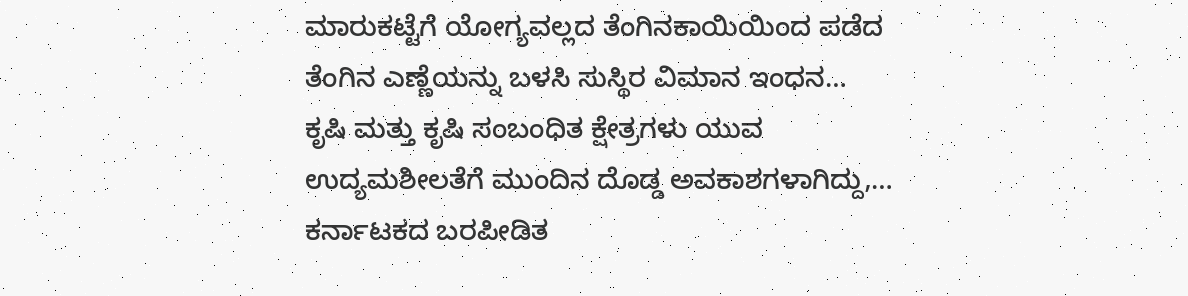ಮಾರುಕಟ್ಟೆಗೆ ಯೋಗ್ಯವಲ್ಲದ ತೆಂಗಿನಕಾಯಿಯಿಂದ ಪಡೆದ ತೆಂಗಿನ ಎಣ್ಣೆಯನ್ನು ಬಳಸಿ ಸುಸ್ಥಿರ ವಿಮಾನ ಇಂಧನ…
ಕೃಷಿ ಮತ್ತು ಕೃಷಿ ಸಂಬಂಧಿತ ಕ್ಷೇತ್ರಗಳು ಯುವ ಉದ್ಯಮಶೀಲತೆಗೆ ಮುಂದಿನ ದೊಡ್ಡ ಅವಕಾಶಗಳಾಗಿದ್ದು,…
ಕರ್ನಾಟಕದ ಬರಪೀಡಿತ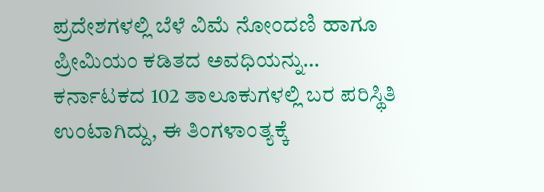ಪ್ರದೇಶಗಳಲ್ಲಿ ಬೆಳೆ ವಿಮೆ ನೋಂದಣಿ ಹಾಗೂ ಪ್ರೀಮಿಯಂ ಕಡಿತದ ಅವಧಿಯನ್ನು…
ಕರ್ನಾಟಕದ 102 ತಾಲೂಕುಗಳಲ್ಲಿ ಬರ ಪರಿಸ್ಥಿತಿ ಉಂಟಾಗಿದ್ದು, ಈ ತಿಂಗಳಾಂತ್ಯಕ್ಕೆ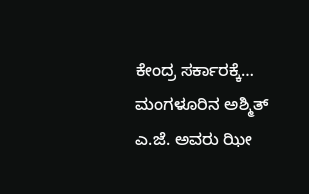ಕೇಂದ್ರ ಸರ್ಕಾರಕ್ಕೆ…
ಮಂಗಳೂರಿನ ಅಶ್ಮಿತ್ ಎ.ಜೆ. ಅವರು ಝೀ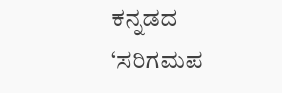ಕನ್ನಡದ ‘ಸರಿಗಮಪ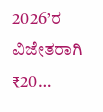2026’ರ ವಿಜೇತರಾಗಿ ₹20…